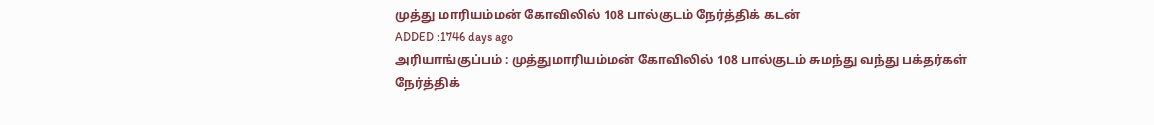முத்து மாரியம்மன் கோவிலில் 108 பால்குடம் நேர்த்திக் கடன்
ADDED :1746 days ago
அரியாங்குப்பம் : முத்துமாரியம்மன் கோவிலில் 108 பால்குடம் சுமந்து வந்து பக்தர்கள் நேர்த்திக்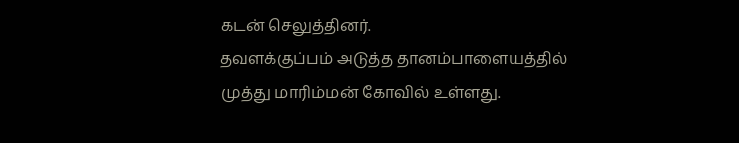கடன் செலுத்தினர்.
தவளக்குப்பம் அடுத்த தானம்பாளையத்தில் முத்து மாரிம்மன் கோவில் உள்ளது.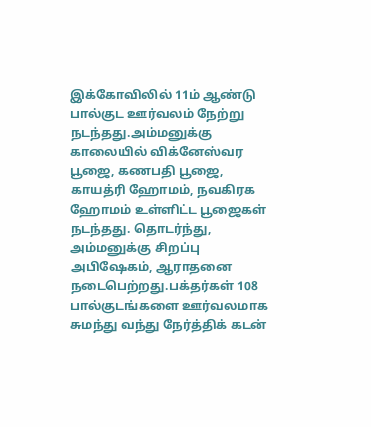இக்கோவிலில் 11ம் ஆண்டு பால்குட ஊர்வலம் நேற்று நடந்தது.அம்மனுக்கு காலையில் விக்னேஸ்வர பூஜை, கணபதி பூஜை, காயத்ரி ஹோமம், நவகிரக ஹோமம் உள்ளிட்ட பூஜைகள் நடந்தது. தொடர்ந்து, அம்மனுக்கு சிறப்பு அபிஷேகம், ஆராதனை நடைபெற்றது.பக்தர்கள் 108 பால்குடங்களை ஊர்வலமாக சுமந்து வந்து நேர்த்திக் கடன்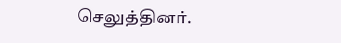செலுத்தினர்.